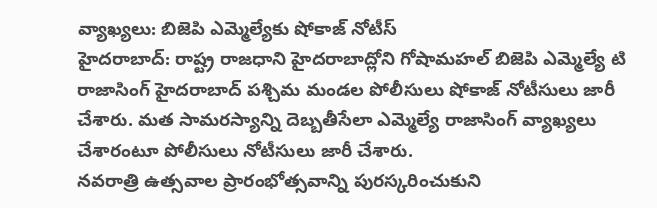వ్యాఖ్యలు: బిజెపి ఎమ్మెల్యేకు షోకాజ్ నోటీస్
హైదరాబాద్: రాష్ట్ర రాజధాని హైదరాబాద్లోని గోషామహల్ బిజెపి ఎమ్మెల్యే టి రాజాసింగ్ హైదరాబాద్ పశ్చిమ మండల పోలీసులు షోకాజ్ నోటీసులు జారీ చేశారు. మత సామరస్యాన్ని దెబ్బతీసేలా ఎమ్మెల్యే రాజాసింగ్ వ్యాఖ్యలు చేశారంటూ పోలీసులు నోటీసులు జారీ చేశారు.
నవరాత్రి ఉత్సవాల ప్రారంభోత్సవాన్ని పురస్కరించుకుని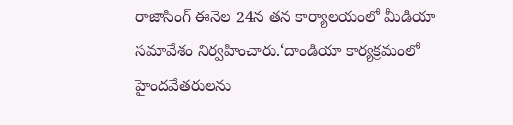రాజాసింగ్ ఈనెల 24న తన కార్యాలయంలో మీడియా సమావేశం నిర్వహించారు.‘దాండియా కార్యక్రమంలో హైందవేతరులను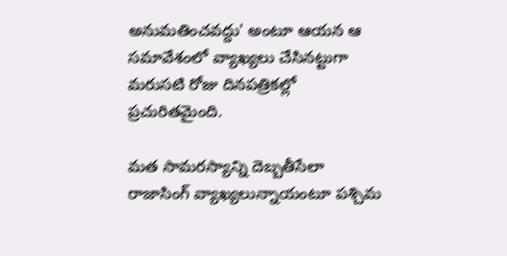అనుమతించవద్దు' అంటూ ఆయన ఆ సమావేశంలో వ్యాఖ్యలు చేసినట్టుగా మరుసటి రోజు దినపత్రికల్లో ప్రచురితమైంది.

మత సామరస్యాన్ని దెబ్బతీసేలా రాజాసింగ్ వ్యాఖ్యలున్నాయంటూ పశ్చిమ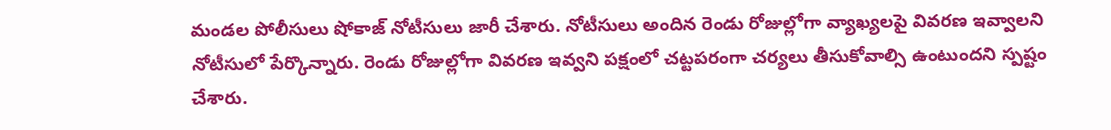మండల పోలీసులు షోకాజ్ నోటీసులు జారీ చేశారు. నోటీసులు అందిన రెండు రోజుల్లోగా వ్యాఖ్యలపై వివరణ ఇవ్వాలని నోటీసులో పేర్కొన్నారు. రెండు రోజుల్లోగా వివరణ ఇవ్వని పక్షంలో చట్టపరంగా చర్యలు తీసుకోవాల్సి ఉంటుందని స్పష్టం చేశారు.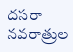దసరా నవరాత్రుల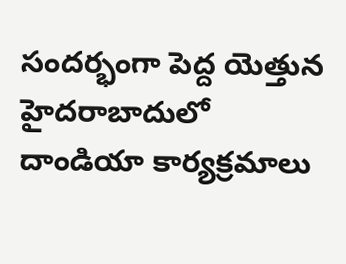సందర్భంగా పెద్ద యెత్తున హైదరాబాదులో దాండియా కార్యక్రమాలు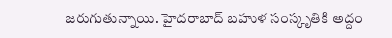జరుగుతున్నాయి. హైదరాబాద్ బహుళ సంస్కృతికి అద్దం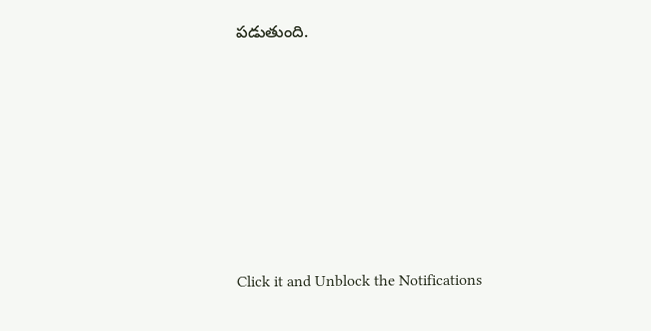పడుతుంది.












Click it and Unblock the Notifications